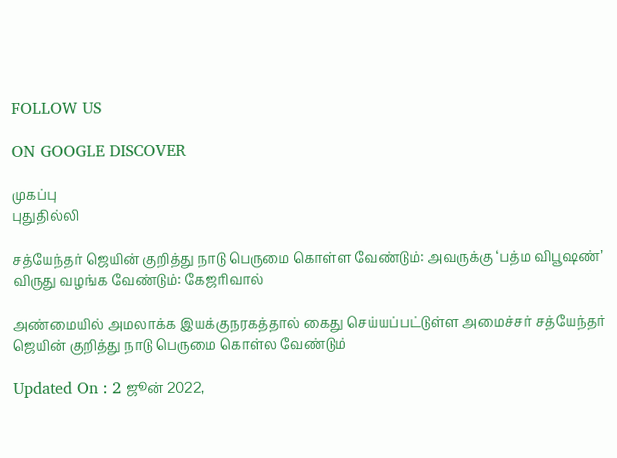FOLLOW US

ON GOOGLE DISCOVER

முகப்பு
புதுதில்லி

சத்யேந்தர் ஜெயின் குறித்து நாடு பெருமை கொள்ள வேண்டும்: அவருக்கு ‘பத்ம விபூஷண்’ விருது வழங்க வேண்டும்: கேஜரிவால்

அண்மையில் அமலாக்க இயக்குநரகத்தால் கைது செய்யப்பட்டுள்ள அமைச்சர் சத்யேந்தர் ஜெயின் குறித்து நாடு பெருமை கொள்ல வேண்டும்

Updated On : 2 ஜூன் 2022,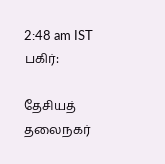2:48 am IST
பகிர்:

தேசியத் தலைநகர்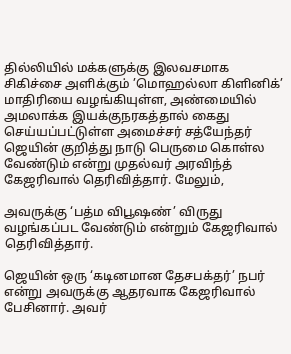தில்லியில் மக்களுக்கு இலவசமாக சிகிச்சை அளிக்கும் ’மொஹல்லா கிளினிக்’ மாதிரியை வழங்கியுள்ள, அண்மையில் அமலாக்க இயக்குநரகத்தால் கைது செய்யப்பட்டுள்ள அமைச்சர் சத்யேந்தர் ஜெயின் குறித்து நாடு பெருமை கொள்ல வேண்டும் என்று முதல்வர் அரவிந்த் கேஜரிவால் தெரிவித்தார். மேலும்,

அவருக்கு ‘பத்ம விபூஷண்’ விருது வழங்கப்பட வேண்டும் என்றும் கேஜரிவால் தெரிவித்தார்.

ஜெயின் ஒரு ‘கடினமான தேசபக்தர்’ நபர் என்று அவருக்கு ஆதரவாக கேஜரிவால் பேசினார். அவர்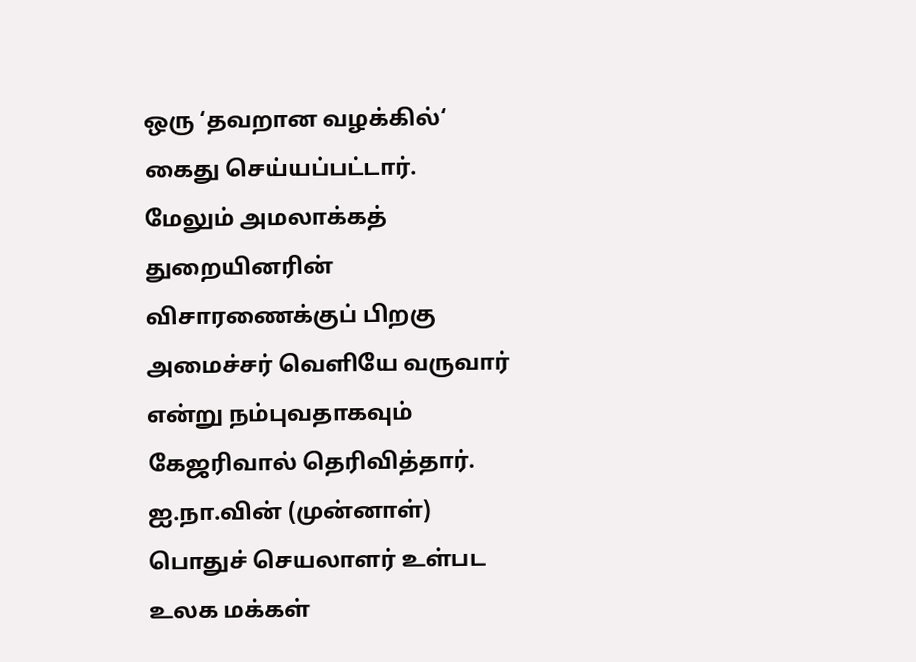ஒரு ‘தவறான வழக்கில்‘ கைது செய்யப்பட்டார். மேலும் அமலாக்கத் துறையினரின் விசாரணைக்குப் பிறகு அமைச்சர் வெளியே வருவார் என்று நம்புவதாகவும் கேஜரிவால் தெரிவித்தார். ஐ.நா.வின் (முன்னாள்) பொதுச் செயலாளர் உள்பட உலக மக்கள்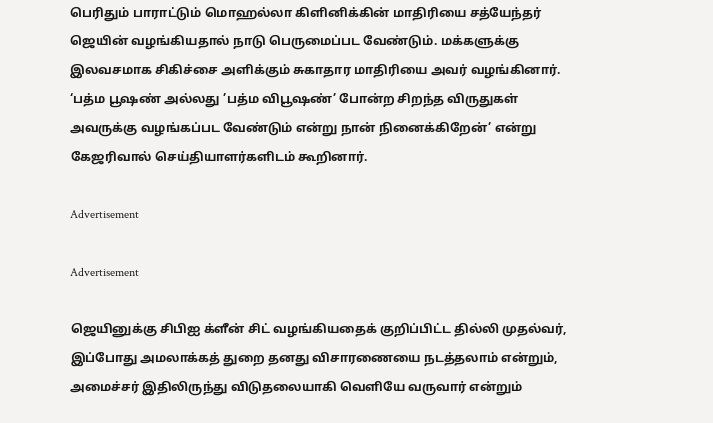பெரிதும் பாராட்டும் மொஹல்லா கிளினிக்கின் மாதிரியை சத்யேந்தர் ஜெயின் வழங்கியதால் நாடு பெருமைப்பட வேண்டும். மக்களுக்கு இலவசமாக சிகிச்சை அளிக்கும் சுகாதார மாதிரியை அவர் வழங்கினார். ‘பத்ம பூஷண் அல்லது ’பத்ம விபூஷண்’ போன்ற சிறந்த விருதுகள் அவருக்கு வழங்கப்பட வேண்டும் என்று நான் நினைக்கிறேன்’ என்று கேஜரிவால் செய்தியாளர்களிடம் கூறினார்.

Advertisement

Advertisement

ஜெயினுக்கு சிபிஐ க்ளீன் சிட் வழங்கியதைக் குறிப்பிட்ட தில்லி முதல்வர், இப்போது அமலாக்கத் துறை தனது விசாரணையை நடத்தலாம் என்றும், அமைச்சர் இதிலிருந்து விடுதலையாகி வெளியே வருவார் என்றும்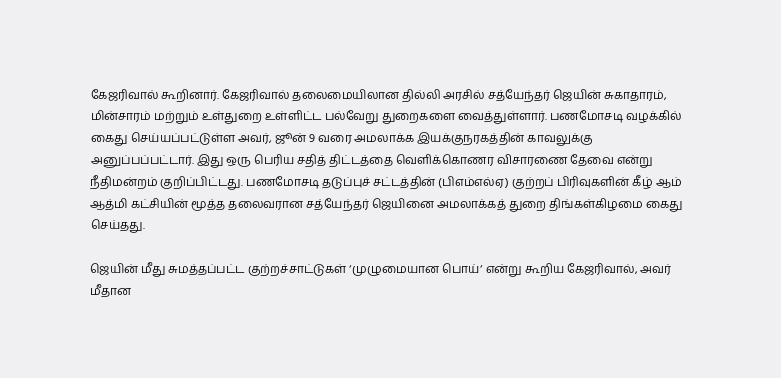கேஜரிவால் கூறினார். கேஜரிவால் தலைமையிலான தில்லி அரசில் சத்யேந்தர் ஜெயின் சுகாதாரம், மின்சாரம் மற்றும் உள்துறை உள்ளிட்ட பல்வேறு துறைகளை வைத்துள்ளார். பணமோசடி வழக்கில் கைது செய்யப்பட்டுள்ள அவர், ஜூன் 9 வரை அமலாக்க இயக்குநரகத்தின் காவலுக்கு அனுப்பப்பட்டார். இது ஒரு பெரிய சதித் திட்டத்தை வெளிக்கொணர விசாரணை தேவை என்று நீதிமன்றம் குறிப்பிட்டது. பணமோசடி தடுப்புச் சட்டத்தின் (பிஎம்எல்ஏ) குற்றப் பிரிவுகளின் கீழ் ஆம் ஆத்மி கட்சியின் மூத்த தலைவரான சத்யேந்தர் ஜெயினை அமலாக்கத் துறை திங்கள்கிழமை கைது செய்தது.

ஜெயின் மீது சுமத்தப்பட்ட குற்றச்சாட்டுகள் ‘முழுமையான பொய்‘ என்று கூறிய கேஜரிவால், அவர் மீதான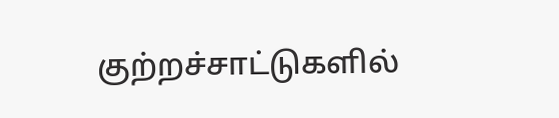குற்றச்சாட்டுகளில்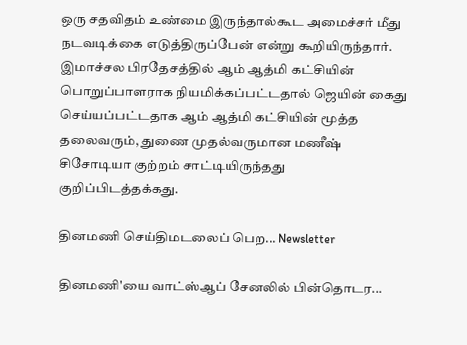ஒரு சதவிதம் உண்மை இருந்தால்கூட அமைச்சர் மீது நடவடிக்கை எடுத்திருப்பேன் என்று கூறியிருந்தார். இமாச்சல பிரதேசத்தில் ஆம் ஆத்மி கட்சியின் பொறுப்பாளராக நியமிக்கப்பட்டதால் ஜெயின் கைது செய்யப்பட்டதாக ஆம் ஆத்மி கட்சியின் மூத்த தலைவரும், துணை முதல்வருமான மணீஷ் சிசோடியா குற்றம் சாட்டியிருந்தது குறிப்பிடத்தக்கது.

தினமணி செய்திமடலைப் பெற... Newsletter

தினமணி'யை வாட்ஸ்ஆப் சேனலில் பின்தொடர...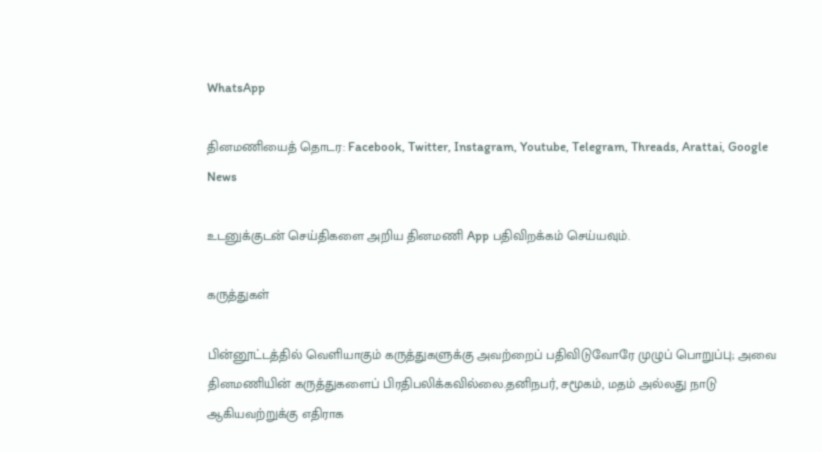WhatsApp

தினமணியைத் தொடர: Facebook, Twitter, Instagram, Youtube, Telegram, Threads, Arattai, Google News

உடனுக்குடன் செய்திகளை அறிய தினமணி App பதிவிறக்கம் செய்யவும்.

கருத்துகள்

பின்னூட்டத்தில் வெளியாகும் கருத்துகளுக்கு அவற்றைப் பதிவிடுவோரே முழுப் பொறுப்பு; அவை தினமணியின் கருத்துகளைப் பிரதிபலிக்கவில்லை.தனிநபர், சமூகம், மதம் அல்லது நாடு ஆகியவற்றுக்கு எதிராக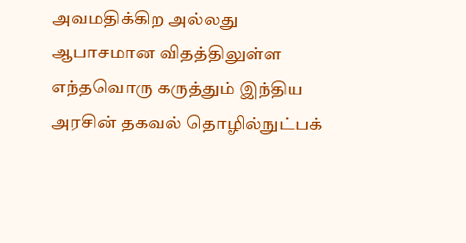அவமதிக்கிற அல்லது ஆபாசமான விதத்திலுள்ள எந்தவொரு கருத்தும் இந்திய அரசின் தகவல் தொழில்நுட்பக்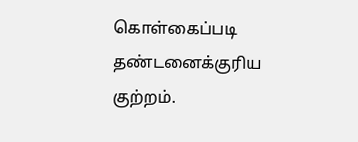கொள்கைப்படி தண்டனைக்குரிய குற்றம்.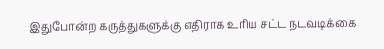இதுபோன்ற கருத்துகளுக்கு எதிராக உரிய சட்ட நடவடிக்கை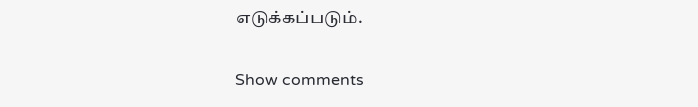எடுக்கப்படும்.

Show comments